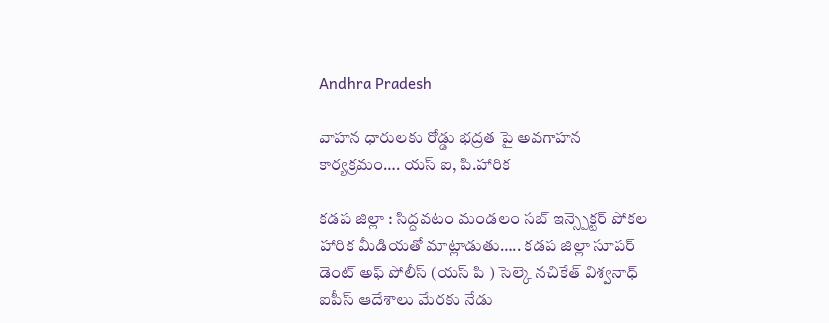Andhra Pradesh

వాహన ధారులకు రోడ్డు భద్రత పై అవగాహన కార్యక్రమం…. యస్ ఐ, పి.హారిక

కడప జిల్లా : సిద్దవటం మండలం సబ్ ఇన్స్పెక్టర్ పోకల హారిక మీడియతో మాట్లాడుతు….. కడప జిల్లా సూపర్ డెంట్ అఫ్ పోలీస్ (యస్ పి ) సెల్కె నచికేత్ విశ్వనాధ్ ఐపీస్ ఆదేశాలు మేరకు నేడు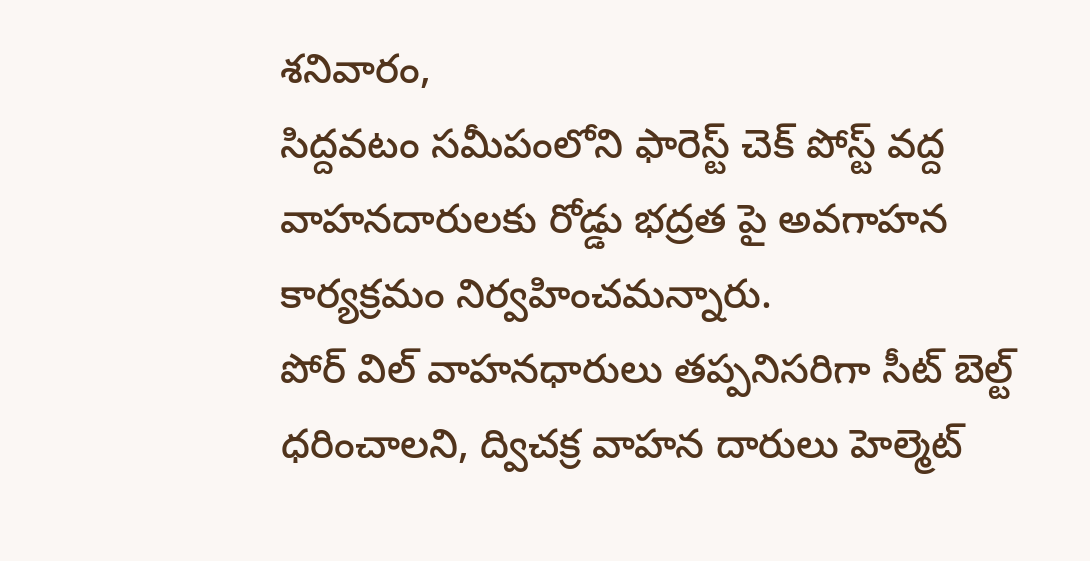శనివారం,
సిద్దవటం సమీపంలోని ఫారెస్ట్ చెక్ పోస్ట్ వద్ద వాహనదారులకు రోడ్డు భద్రత పై అవగాహన కార్యక్రమం నిర్వహించమన్నారు.
పోర్ విల్ వాహనధారులు తప్పనిసరిగా సీట్ బెల్ట్ ధరించాలని, ద్విచక్ర వాహన దారులు హెల్మెట్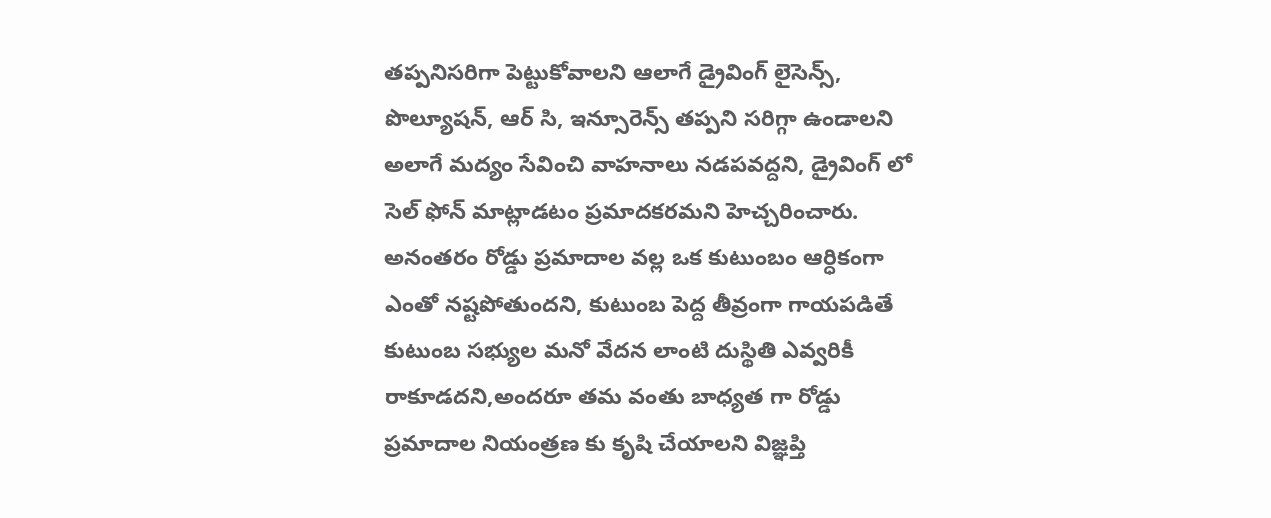తప్పనిసరిగా పెట్టుకోవాలని ఆలాగే డ్రైవింగ్ లైసెన్స్, పొల్యూషన్, ఆర్ సి, ఇన్సూరెన్స్ తప్పని సరిగ్గా ఉండాలని అలాగే మద్యం సేవించి వాహనాలు నడపవద్దని, డ్రైవింగ్ లో సెల్ ఫోన్ మాట్లాడటం ప్రమాదకరమని హెచ్చరించారు.
అనంతరం రోడ్డు ప్రమాదాల వల్ల ఒక కుటుంబం ఆర్ధికంగా ఎంతో నష్టపోతుందని, కుటుంబ పెద్ద తీవ్రంగా గాయపడితే కుటుంబ సభ్యుల మనో వేదన లాంటి దుస్థితి ఎవ్వరికీ రాకూడదని,అందరూ తమ వంతు బాధ్యత గా రోడ్డు ప్రమాదాల నియంత్రణ కు కృషి చేయాలని విజ్ఞప్తి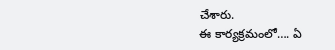చేశారు.
ఈ కార్యక్రమంలో…. ఏ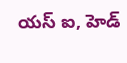యస్ ఐ, హెడ్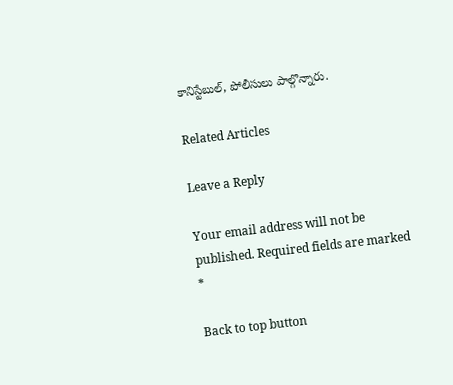కానిస్టేబుల్, పోలీసులు పాల్గొన్నారు.

Related Articles

Leave a Reply

Your email address will not be published. Required fields are marked *

Back to top button